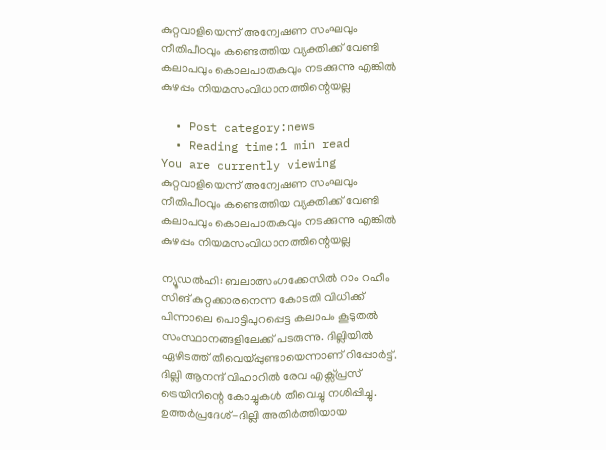കുറ്റവാളിയെന്ന് അന്വേഷണ സംഘവും നീതിപീഠവും കണ്ടെത്തിയ വ്യക്തിക്ക് വേണ്ടി കലാപവും കൊലപാതകവും നടക്കുന്നു എങ്കിൽ കുഴപ്പം നിയമസംവിധാനത്തിന്റെയല്ല

  • Post category:news
  • Reading time:1 min read
You are currently viewing കുറ്റവാളിയെന്ന് അന്വേഷണ സംഘവും നീതിപീഠവും കണ്ടെത്തിയ വ്യക്തിക്ക് വേണ്ടി കലാപവും കൊലപാതകവും നടക്കുന്നു എങ്കിൽ കുഴപ്പം നിയമസംവിധാനത്തിന്റെയല്ല

ന്യൂഡൽഹി: ബലാത്സംഗക്കേസില്‍ റാം റഹീം സിങ് കുറ്റക്കാരനെന്ന കോടതി വിധിക്ക് പിന്നാലെ പൊട്ടിപുറപ്പെട്ട കലാപം കൂടുതല്‍ സംസ്ഥാനങ്ങളിലേക്ക് പടരുന്നു. ദില്ലിയില്‍ ഏഴിടത്ത് തീവെയ്പ്പുണ്ടായെന്നാണ് റിപ്പോര്‍ട്ട്. ദില്ലി ആനന്ദ് വിഹാറില്‍ രേവ എക്സ്പ്രസ് ട്രെയിനിന്റെ കോച്ചുകള്‍ തീവെച്ചു നശിപ്പിച്ചു. ഉത്തര്‍പ്രദേശ്-ദില്ലി അതിര്‍ത്തിയായ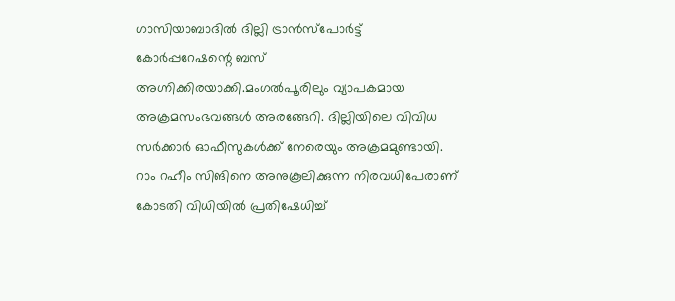ഗാസിയാബാദില്‍ ദില്ലി ട്രാന്‍സ്പോര്‍ട്ട് കോര്‍പ്പറേഷന്റെ ബസ് അഗ്നിക്കിരയാക്കി.മംഗല്‍പൂരിലും വ്യാപകമായ അക്രമസംഭവങ്ങള്‍ അരങ്ങേറി. ദില്ലിയിലെ വിവിധ സര്‍ക്കാര്‍ ഓഫീസുകള്‍ക്ക് നേരെയും അക്രമമുണ്ടായി. റാം റഹീം സിങിനെ അനുകൂലിക്കുന്ന നിരവധിപേരാണ് കോടതി വിധിയില്‍ പ്രതിഷേധിച്ച്‌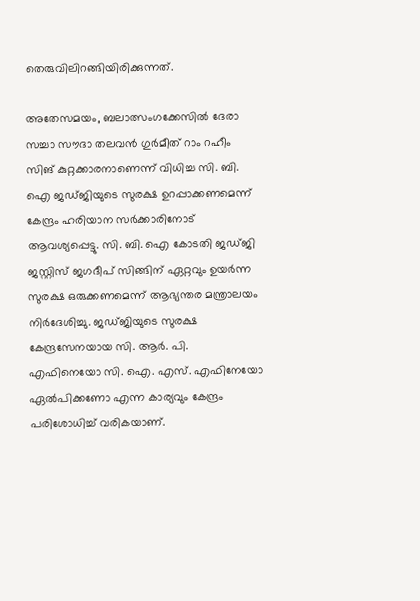തെരുവിലിറങ്ങിയിരിക്കുന്നത്.

അതേസമയം, ബലാത്സംഗക്കേസില്‍ ദേരാ സച്ചാ സൗദാ തലവന്‍ ഗുര്‍മീത് റാം റഹീം സിങ് കുറ്റക്കാരനാണെന്ന് വിധിച്ച സി. ബി. ഐ ജഡ്ജിയുടെ സുരക്ഷ ഉറപ്പാക്കണമെന്ന് കേന്ദ്രം ഹരിയാന സര്‍ക്കാരിനോട് ആവശ്യപ്പെട്ടു. സി. ബി. ഐ കോടതി ജഡ്ജി ജസ്റ്റിസ് ജഗദീപ് സിങ്ങിന് ഏറ്റവും ഉയര്‍ന്ന സുരക്ഷ ഒരുക്കണമെന്ന് ആഭ്യന്തര മന്ത്രാലയം നിര്‍ദേശിച്ചു. ജഡ്ജിയുടെ സുരക്ഷ കേന്ദ്രസേനയായ സി. ആര്‍. പി. എഫിനെയോ സി. ഐ. എസ്‌. എഫിനേയോ ഏല്‍പിക്കണോ എന്ന കാര്യവും കേന്ദ്രം പരിശോധിച്ച്‌ വരികയാണ്.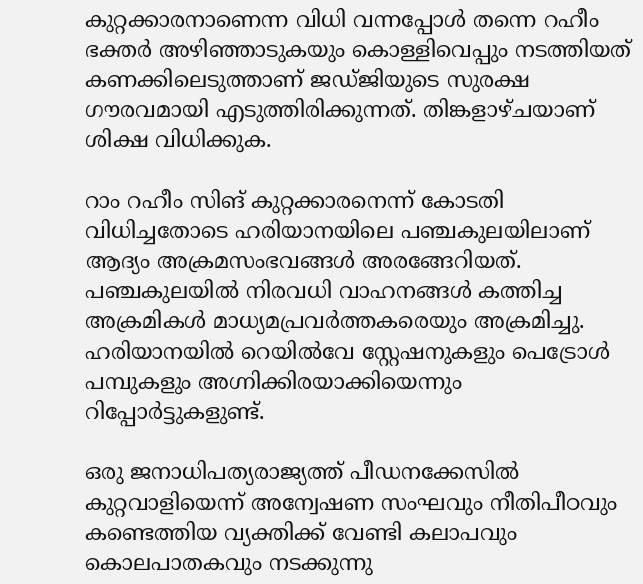കുറ്റക്കാരനാണെന്ന വിധി വന്നപ്പോള്‍ തന്നെ റഹീം ഭക്തര്‍ അഴിഞ്ഞാടുകയും കൊള്ളിവെപ്പും നടത്തിയത് കണക്കിലെടുത്താണ് ജഡ്ജിയുടെ സുരക്ഷ ഗൗരവമായി എടുത്തിരിക്കുന്നത്. തിങ്കളാഴ്ചയാണ് ശിക്ഷ വിധിക്കുക.

റാം റഹീം സിങ് കുറ്റക്കാരനെന്ന് കോടതി വിധിച്ചതോടെ ഹരിയാനയിലെ പഞ്ചകുലയിലാണ് ആദ്യം അക്രമസംഭവങ്ങള്‍ അരങ്ങേറിയത്. പഞ്ചകുലയില്‍ നിരവധി വാഹനങ്ങള്‍ കത്തിച്ച അക്രമികള്‍ മാധ്യമപ്രവര്‍ത്തകരെയും അക്രമിച്ചു. ഹരിയാനയില്‍ റെയില്‍വേ സ്റ്റേഷനുകളും പെട്രോള്‍ പമ്പുകളും അഗ്നിക്കിരയാക്കിയെന്നും റിപ്പോര്‍ട്ടുകളുണ്ട്.

ഒരു ജനാധിപത്യരാജ്യത്ത് പീഡനക്കേസിൽ കുറ്റവാളിയെന്ന് അന്വേഷണ സംഘവും നീതിപീഠവും കണ്ടെത്തിയ വ്യക്തിക്ക് വേണ്ടി കലാപവും കൊലപാതകവും നടക്കുന്നു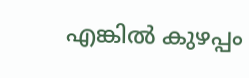എങ്കിൽ കുഴപ്പം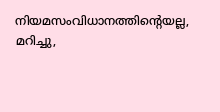നിയമസംവിധാനത്തിന്റെയല്ല, മറിച്ചു,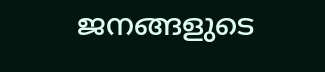ജനങ്ങളുടെ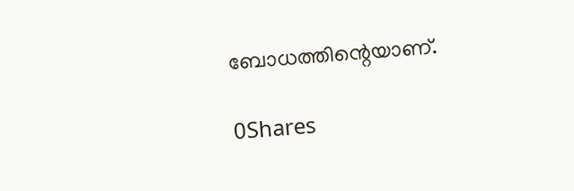ബോധത്തിന്റെയാണ്.

0Shares